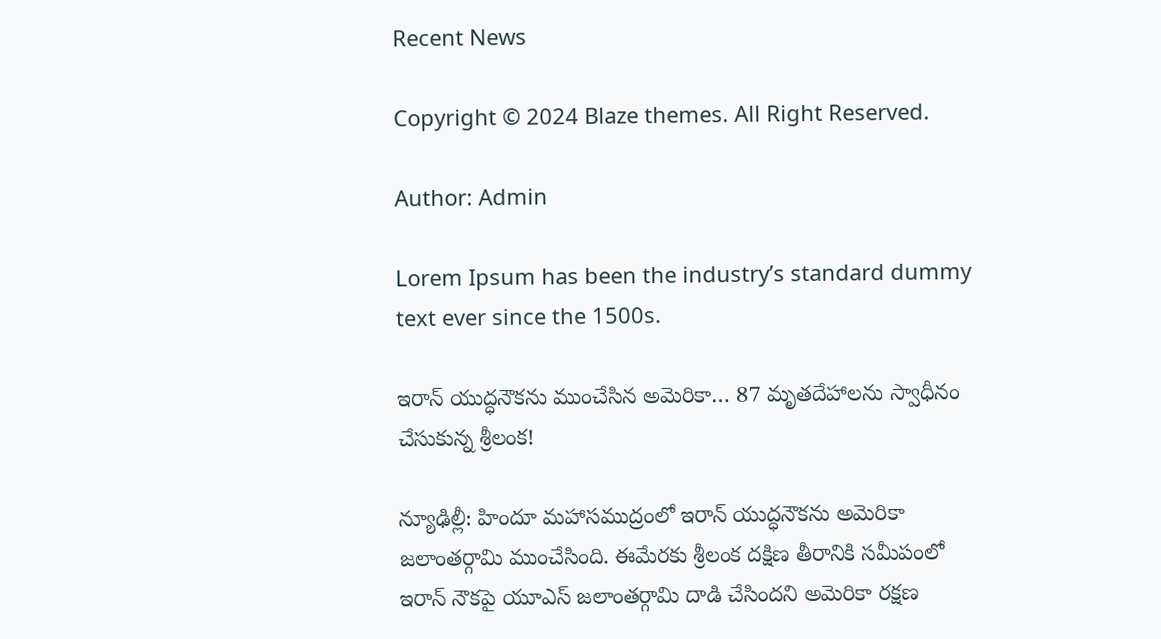Recent News

Copyright © 2024 Blaze themes. All Right Reserved.

Author: Admin

Lorem Ipsum has been the industry’s standard dummy text ever since the 1500s.

ఇరాన్‌ యుద్ధనౌకను ముంచేసిన అమెరికా… 87 మృతదేహాలను స్వాధీనం చేసుకున్న శ్రీలంక!

న్యూఢిల్లీ: హిందూ మహాసముద్రంలో ఇరాన్ యుద్ధనౌకను అమెరికా జలాంతర్గామి ముంచేసింది. ఈమేరకు శ్రీలంక దక్షిణ తీరానికి సమీపంలో ఇరాన్ నౌకపై యూఎస్‌ జలాంతర్గామి దాడి చేసిందని అమెరికా రక్షణ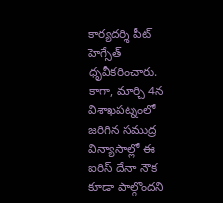కార్యదర్శి పీట్ హెగ్సేత్ ధృవీకరించారు. కాగా, మార్చి 4న విశాఖపట్నంలో జరిగిన సముద్ర విన్యాసాల్లో ఈ ఐరిస్ దేనా నౌక కూడా పాల్గొందని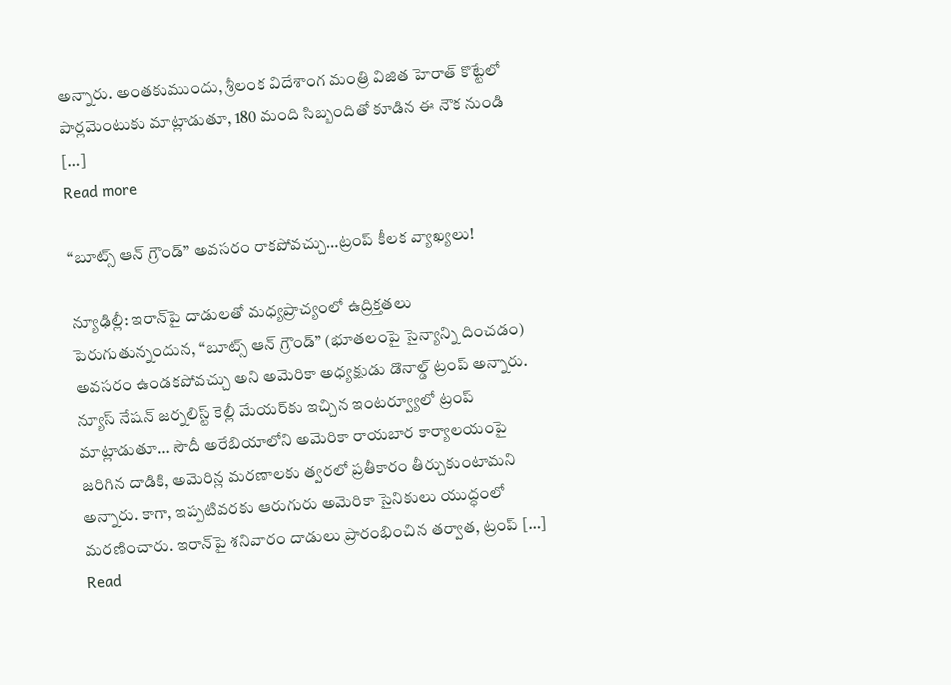అన్నారు. అంతకుముందు, శ్రీలంక విదేశాంగ మంత్రి విజిత హెరాత్ కొట్టేలో పార్లమెంటుకు మాట్లాడుతూ, 180 మంది సిబ్బందితో కూడిన ఈ నౌక నుండి […]
Read more

“బూట్స్ ఆన్ గ్రౌండ్” అవసరం రాకపోవచ్చు…ట్రంప్ కీలక వ్యాఖ్యలు!

న్యూఢిల్లీ: ఇరాన్‌పై దాడులతో మధ్యప్రాచ్యంలో ఉద్రిక్తతలు పెరుగుతున్నందున, “బూట్స్ ఆన్ గ్రౌండ్” (భూతలంపై సైన్యాన్ని దించడం) అవసరం ఉండకపోవచ్చు అని అమెరికా అధ్యక్షుడు డొనాల్డ్ ట్రంప్ అన్నారు. న్యూస్ నేషన్ జర్నలిస్ట్ కెల్లీ మేయర్‌కు ఇచ్చిన ఇంటర్వ్యూలో ట్రంప్ మాట్లాడుతూ… సౌదీ అరేబియాలోని అమెరికా రాయబార కార్యాలయంపై జరిగిన దాడికి, అమెరిన్ల మరణాలకు త్వరలో ప్రతీకారం తీర్చుకుంటామని అన్నారు. కాగా, ఇప్పటివరకు ఆరుగురు అమెరికా సైనికులు యుద్ధంలో మరణించారు. ఇరాన్‌పై శనివారం దాడులు ప్రారంభించిన తర్వాత, ట్రంప్ […]
Read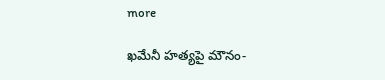more

ఖమేనీ హత్యపై మౌనం-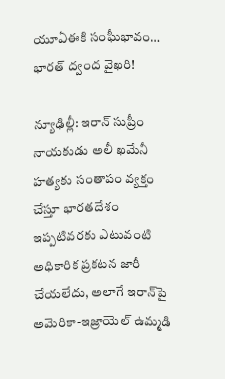యూఏఈకి సంఘీభావం… భారత్‌ ద్వంద వైఖరి!

న్యూఢిల్లీ: ఇరాన్ సుప్రీం నాయకుడు అలీ ఖమేనీ హత్యకు సంతాపం వ్యక్తం చేస్తూ భారతదేశం ఇప్పటివరకు ఎటువంటి అధికారిక ప్రకటన జారీ చేయలేదు, అలాగే ఇరాన్‌పై అమెరికా-ఇజ్రాయెల్ ఉమ్మడి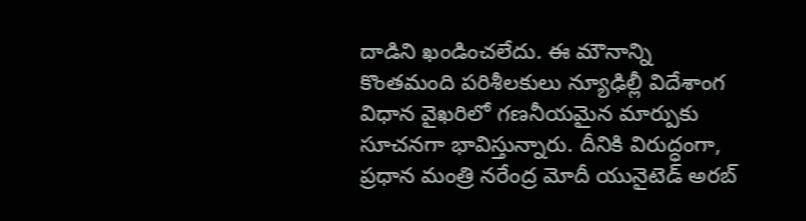దాడిని ఖండించలేదు. ఈ మౌనాన్ని కొంతమంది పరిశీలకులు న్యూఢిల్లీ విదేశాంగ విధాన వైఖరిలో గణనీయమైన మార్పుకు సూచనగా భావిస్తున్నారు. దీనికి విరుద్ధంగా, ప్రధాన మంత్రి నరేంద్ర మోదీ యునైటెడ్ అరబ్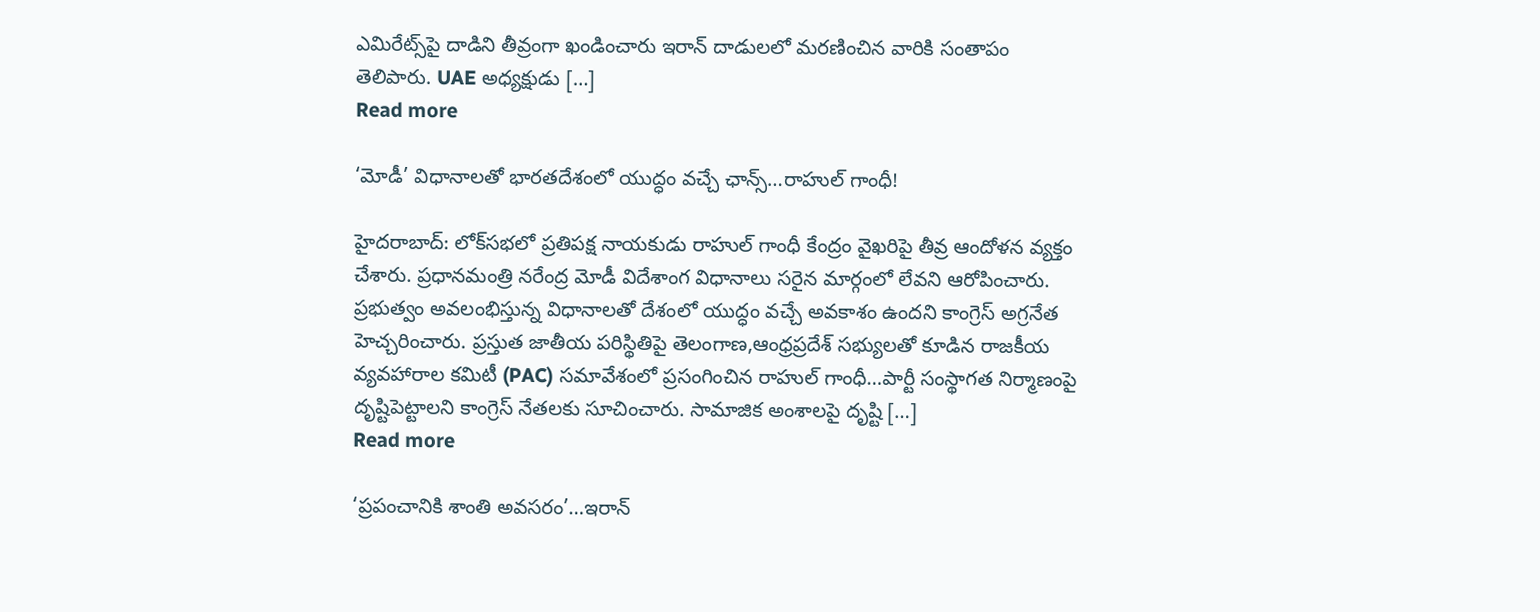ఎమిరేట్స్‌పై దాడిని తీవ్రంగా ఖండించారు ఇరాన్ దాడులలో మరణించిన వారికి సంతాపం తెలిపారు. UAE అధ్యక్షుడు […]
Read more

‘మోడీ’ విధానాలతో భారతదేశంలో యుద్ధం వచ్చే ఛాన్స్‌…రాహుల్ గాంధీ!

హైదరాబాద్: లోక్‌సభలో ప్రతిపక్ష నాయకుడు రాహుల్ గాంధీ కేంద్రం వైఖరిపై తీవ్ర ఆందోళన వ్యక్తం చేశారు. ప్రధానమంత్రి నరేంద్ర మోడీ విదేశాంగ విధానాలు సరైన మార్గంలో లేవని ఆరోపించారు. ప్రభుత్వం అవలంభిస్తున్న విధానాలతో దేశంలో యుద్ధం వచ్చే అవకాశం ఉందని కాంగ్రెస్‌ అగ్రనేత హెచ్చరించారు. ప్రస్తుత జాతీయ పరిస్థితిపై తెలంగాణ,ఆంధ్రప్రదేశ్ సభ్యులతో కూడిన రాజకీయ వ్యవహారాల కమిటీ (PAC) సమావేశంలో ప్రసంగించిన రాహుల్‌ గాంధీ…పార్టీ సంస్థాగత నిర్మాణంపై దృష్టిపెట్టాలని కాంగ్రెస్‌ నేతలకు సూచించారు. సామాజిక అంశాలపై దృష్టి […]
Read more

‘ప్రపంచానికి శాంతి అవసరం’…ఇరాన్‌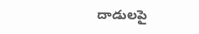దాడులపై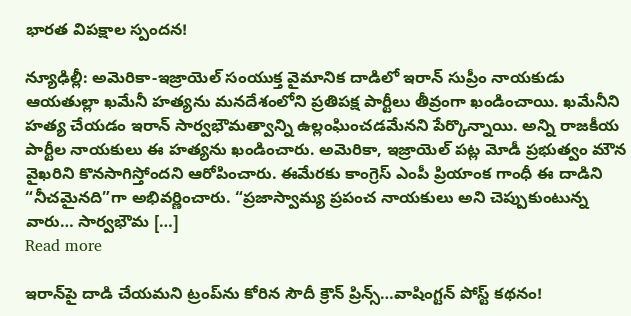భారత విపక్షాల స్పందన!

న్యూఢిల్లీ: అమెరికా-ఇజ్రాయెల్ సంయుక్త వైమానిక దాడిలో ఇరాన్ సుప్రీం నాయకుడు ఆయతుల్లా ఖమేనీ హత్యను మనదేశంలోని ప్రతిపక్ష పార్టీలు తీవ్రంగా ఖండించాయి. ఖమేనీని హత్య చేయడం ఇరాన్‌ సార్వభౌమత్వాన్ని ఉల్లంఘించడమేనని పేర్కొన్నాయి. అన్ని రాజకీయ పార్టీల నాయకులు ఈ హత్యను ఖండించారు. అమెరికా, ఇజ్రాయెల్ పట్ల మోడీ ప్రభుత్వం మౌన వైఖరిని కొనసాగిస్తోందని ఆరోపించారు. ఈమేరకు కాంగ్రెస్ ఎంపీ ప్రియాంక గాంధీ ఈ దాడిని “నీచమైనది”గా అభివర్ణించారు. “ప్రజాస్వామ్య ప్రపంచ నాయకులు అని చెప్పుకుంటున్న వారు… సార్వభౌమ […]
Read more

ఇరాన్‌పై దాడి చేయమని ట్రంప్‌ను కోరిన సౌదీ క్రౌన్ ప్రిన్స్…వాషింగ్టన్ పోస్ట్ కథనం!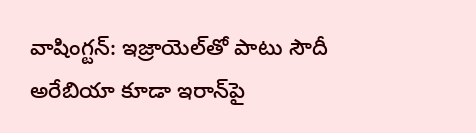వాషింగ్టన్: ఇజ్రాయెల్‌తో పాటు సౌదీ అరేబియా కూడా ఇరాన్‌పై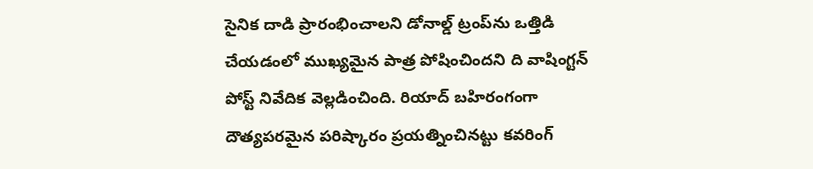సైనిక దాడి ప్రారంభించాలని డోనాల్డ్ ట్రంప్‌ను ఒత్తిడి చేయడంలో ముఖ్యమైన పాత్ర పోషించిందని ది వాషింగ్టన్ పోస్ట్ నివేదిక వెల్లడించింది. రియాద్ బహిరంగంగా దౌత్యపరమైన పరిష్కారం ప్రయత్నించినట్టు కవరింగ్‌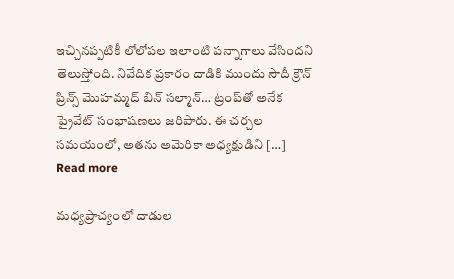ఇచ్చినప్పటికీ లోలోపల ఇలాంటి పన్నాగాలు వేసిందని తెలుస్తోంది. నివేదిక ప్రకారం దాడికి ముందు సౌదీ క్రౌన్ ప్రిన్స్ మొహమ్మద్ బిన్ సల్మాన్… ట్రంప్‌తో అనేక ప్రైవేట్ సంభాషణలు జరిపారు. ఈ చర్చల సమయంలో, అతను అమెరికా అధ్యక్షుడిని […]
Read more

మధ్యప్రాచ్యంలో దాడుల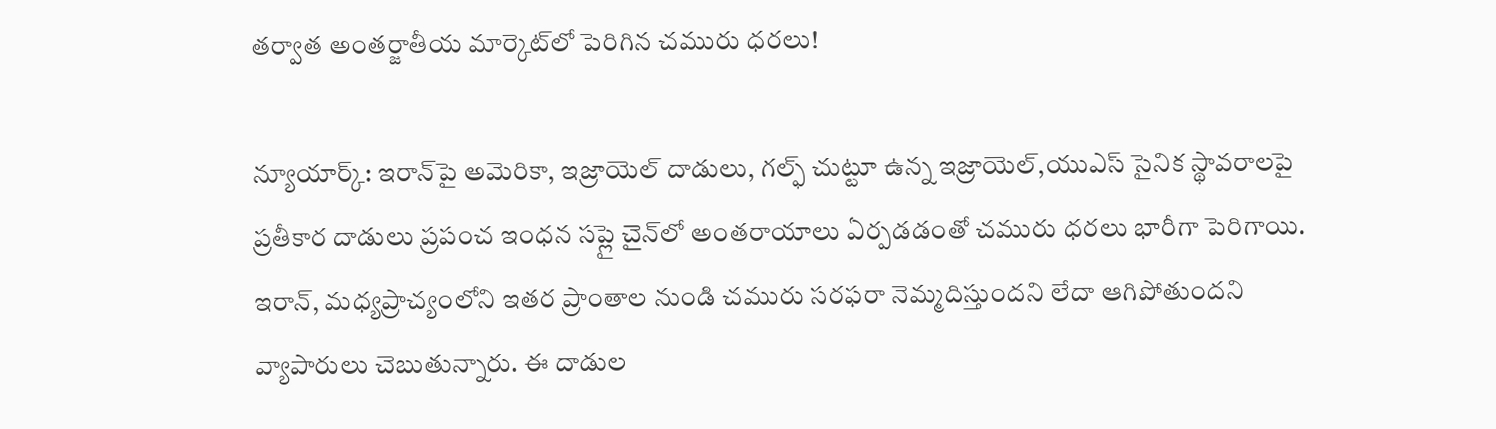తర్వాత అంతర్జాతీయ మార్కెట్‌లో పెరిగిన చమురు ధరలు!

న్యూయార్క్: ఇరాన్‌పై అమెరికా, ఇజ్రాయెల్ దాడులు, గల్ఫ్ చుట్టూ ఉన్న ఇజ్రాయెల్,యుఎస్ సైనిక స్థావరాలపై ప్రతీకార దాడులు ప్రపంచ ఇంధన సప్లై చైన్‌లో అంతరాయాలు ఏర్పడడంతో చమురు ధరలు భారీగా పెరిగాయి. ఇరాన్, మధ్యప్రాచ్యంలోని ఇతర ప్రాంతాల నుండి చమురు సరఫరా నెమ్మదిస్తుందని లేదా ఆగిపోతుందని వ్యాపారులు చెబుతున్నారు. ఈ దాడుల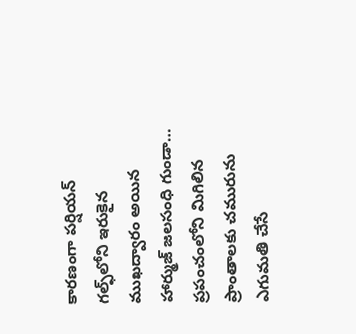కారణంగా పర్షియన్ గల్ఫ్‌లోని ఇరుకైన ముఖద్వారం అయిన హార్ముజ్ జలసంధి గుండా… ప్రపంచంలోని మిగిలిన ప్రాంతాలకు చమురును ఎగుమతి చేసే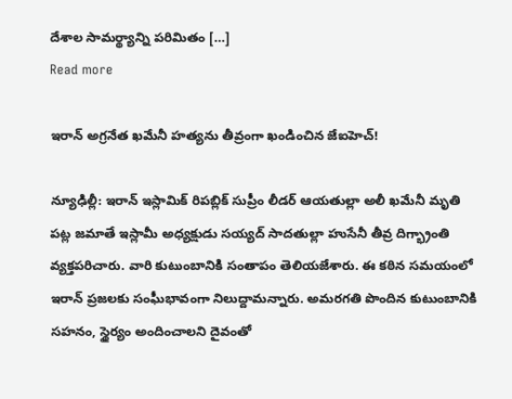దేశాల సామర్థ్యాన్ని పరిమితం […]
Read more

ఇరాన్‌ అగ్రనేత ఖమేనీ హత్యను తీవ్రంగా ఖండించిన జేఐహెచ్‌!

న్యూఢిల్లీ: ఇరాన్ ఇస్లామిక్ రిపబ్లిక్ సుప్రీం లీడర్‌ ఆయతుల్లా అలీ ఖమేనీ మృతి పట్ల జమాతే ఇస్లామీ అధ్యక్షుడు సయ్యద్‌ సాదతుల్లా హుసేనీ తీవ్ర దిగ్భ్రాంతి వ్యక్తపరిచారు. వారి కుటుంబానికి సంతాపం తెలియజేశారు. ఈ కఠిన సమయంలో ఇరాన్ ప్రజలకు సంఘీభావంగా నిలుద్దామన్నారు. అమరగతి పొందిన కుటుంబానికి సహనం, స్థైర్యం అందించాలని దైవంతో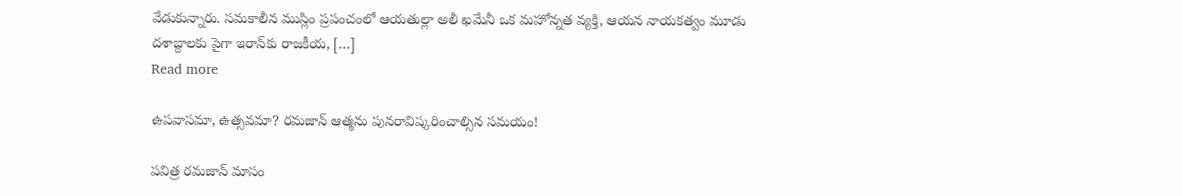వేడుకున్నారు. సమకాలీన ముస్లిం ప్రపంచంలో ఆయతుల్లా అలీ ఖమేనీ ఒక మహోన్నత వ్యక్తి, ఆయన నాయకత్వం మూడు దశాబ్దాలకు పైగా ఇరాన్‌కు రాజకీయ, […]
Read more

ఉపవాసమా, ఉత్సవమా? రమజాన్ ఆత్మను పునరావిష్కరించాల్సిన సమయం!

పవిత్ర రమజాన్ మాసం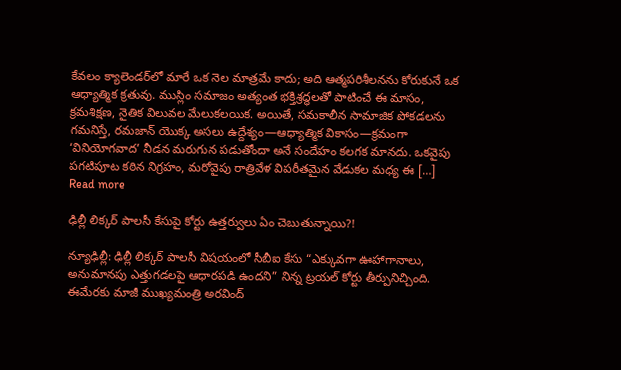కేవలం క్యాలెండర్‌లో మారే ఒక నెల మాత్రమే కాదు; అది ఆత్మపరిశీలనను కోరుకునే ఒక ఆధ్యాత్మిక క్రతువు. ముస్లిం సమాజం అత్యంత భక్తిశ్రద్ధలతో పాటించే ఈ మాసం, క్రమశిక్షణ, నైతిక విలువల మేలుకలయిక. అయితే, సమకాలీన సామాజిక పోకడలను గమనిస్తే, రమజాన్ యొక్క అసలు ఉద్దేశ్యం—ఆధ్యాత్మిక వికాసం—క్రమంగా ‘వినియోగవాద’ నీడన మరుగున పడుతోందా అనే సందేహం కలగక మానదు. ఒకవైపు పగటిపూట కఠిన నిగ్రహం, మరోవైపు రాత్రివేళ విపరీతమైన వేడుకల మధ్య ఈ […]
Read more

ఢిల్లీ లిక్కర్ పాలసీ కేసుపై కోర్టు ఉత్తర్వులు ఏం చెబుతున్నాయి?!

న్యూఢిల్లీ: ఢిల్లీ లిక్కర్ పాలసీ విషయంలో సీబీఐ కేసు “ఎక్కువగా ఊహాగానాలు, అనుమానపు ఎత్తుగడలపై ఆధారపడి ఉందని” నిన్న ట్రయల్ కోర్టు తీర్పునిచ్చింది. ఈమేరకు మాజీ ముఖ్యమంత్రి అరవింద్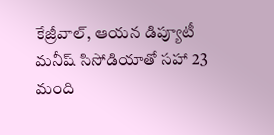కేజ్రీవాల్, ఆయన డిప్యూటీ మనీష్ సిసోడియాతో సహా 23 మంది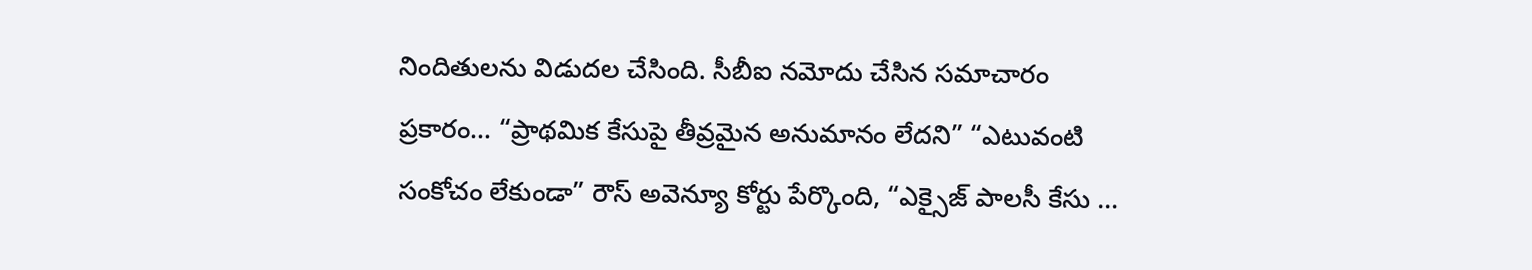నిందితులను విడుదల చేసింది. సీబీఐ నమోదు చేసిన సమాచారం ప్రకారం… “ప్రాథమిక కేసుపై తీవ్రమైన అనుమానం లేదని” “ఎటువంటి సంకోచం లేకుండా” రౌస్ అవెన్యూ కోర్టు పేర్కొంది, “ఎక్సైజ్ పాలసీ కేసు …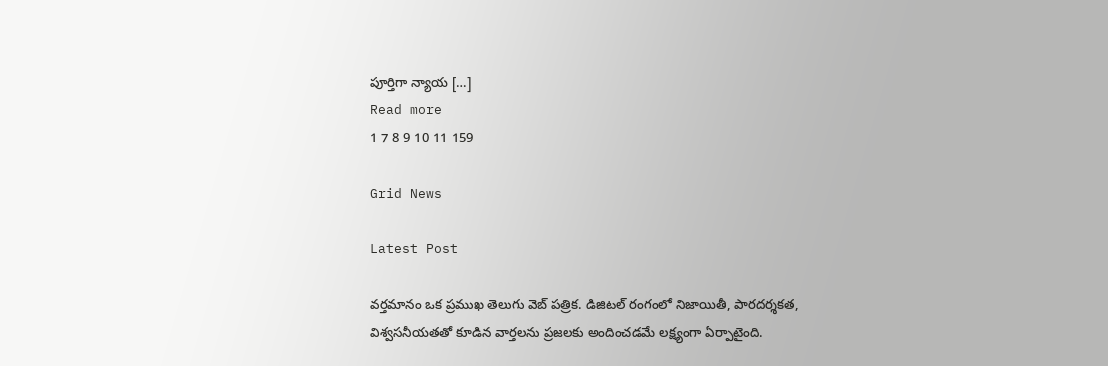పూర్తిగా న్యాయ […]
Read more
1 7 8 9 10 11 159

Grid News

Latest Post

వర్తమానం ఒక ప్రముఖ తెలుగు వెబ్ పత్రిక. డిజిటల్ రంగంలో నిజాయితీ, పారదర్శకత, విశ్వసనీయతతో కూడిన వార్తలను ప్రజలకు అందించడమే లక్ష్యంగా ఏర్పాటైంది.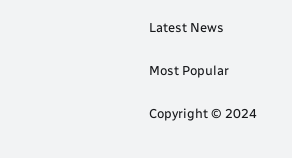Latest News

Most Popular

Copyright © 2024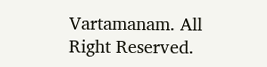Vartamanam. All Right Reserved.